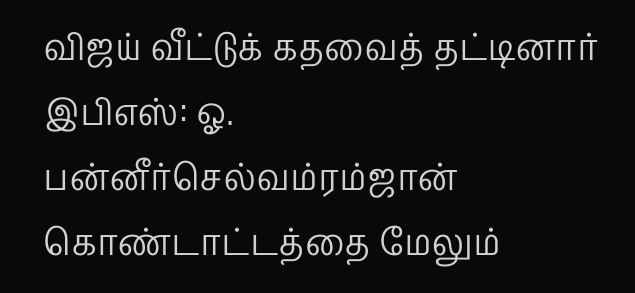விஜய் வீட்டுக் கதவைத் தட்டினார் இபிஎஸ்: ஓ. பன்னீர்செல்வம்ரம்ஜான் கொண்டாட்டத்தை மேலும்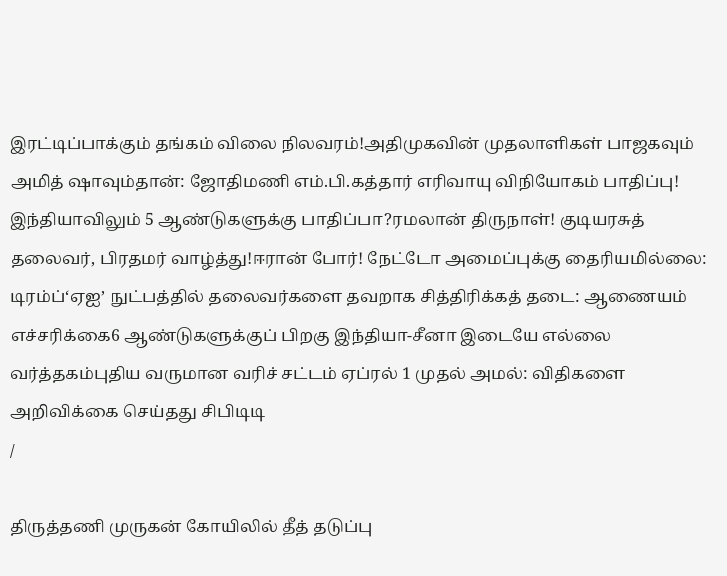இரட்டிப்பாக்கும் தங்கம் விலை நிலவரம்!அதிமுகவின் முதலாளிகள் பாஜகவும் அமித் ஷாவும்தான்: ஜோதிமணி எம்.பி.கத்தார் எரிவாயு விநியோகம் பாதிப்பு! இந்தியாவிலும் 5 ஆண்டுகளுக்கு பாதிப்பா?ரமலான் திருநாள்! குடியரசுத் தலைவர், பிரதமர் வாழ்த்து!ஈரான் போர்! நேட்டோ அமைப்புக்கு தைரியமில்லை: டிரம்ப்‘ஏஐ’ நுட்பத்தில் தலைவர்களை தவறாக சித்திரிக்கத் தடை: ஆணையம் எச்சரிக்கை6 ஆண்டுகளுக்குப் பிறகு இந்தியா-சீனா இடையே எல்லை வர்த்தகம்புதிய வருமான வரிச் சட்டம் ஏப்ரல் 1 முதல் அமல்: விதிகளை அறிவிக்கை செய்தது சிபிடிடி
/

திருத்தணி முருகன் கோயிலில் தீத் தடுப்பு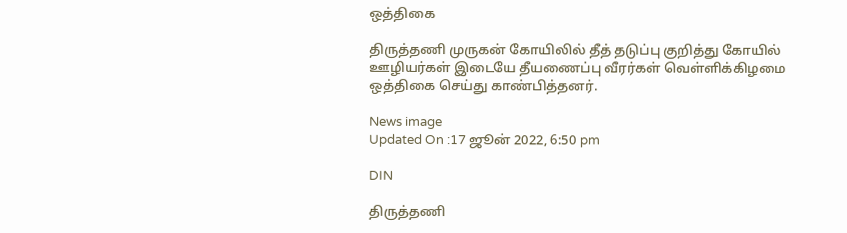ஒத்திகை

திருத்தணி முருகன் கோயிலில் தீத் தடுப்பு குறித்து கோயில் ஊழியர்கள் இடையே தீயணைப்பு வீரர்கள் வெள்ளிக்கிழமை ஒத்திகை செய்து காண்பித்தனர்.

News image
Updated On :17 ஜூன் 2022, 6:50 pm

DIN

திருத்தணி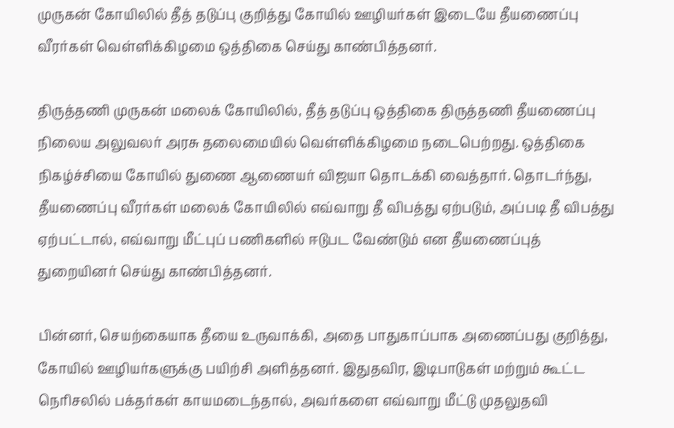முருகன் கோயிலில் தீத் தடுப்பு குறித்து கோயில் ஊழியர்கள் இடையே தீயணைப்பு வீரர்கள் வெள்ளிக்கிழமை ஒத்திகை செய்து காண்பித்தனர்.

திருத்தணி முருகன் மலைக் கோயிலில், தீத் தடுப்பு ஒத்திகை திருத்தணி தீயணைப்பு நிலைய அலுவலர் அரசு தலைமையில் வெள்ளிக்கிழமை நடைபெற்றது. ஒத்திகை நிகழ்ச்சியை கோயில் துணை ஆணையர் விஜயா தொடக்கி வைத்தார். தொடர்ந்து, தீயணைப்பு வீரர்கள் மலைக் கோயிலில் எவ்வாறு தீ விபத்து ஏற்படும், அப்படி தீ விபத்து ஏற்பட்டால், எவ்வாறு மீட்புப் பணிகளில் ஈடுபட வேண்டும் என தீயணைப்புத் துறையினர் செய்து காண்பித்தனர்.

பின்னர், செயற்கையாக தீயை உருவாக்கி, அதை பாதுகாப்பாக அணைப்பது குறித்து, கோயில் ஊழியர்களுக்கு பயிற்சி அளித்தனர். இதுதவிர, இடிபாடுகள் மற்றும் கூட்ட நெரிசலில் பக்தர்கள் காயமடைந்தால், அவர்களை எவ்வாறு மீட்டு முதலுதவி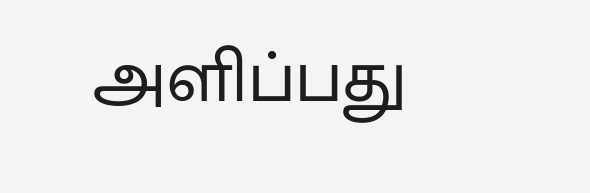அளிப்பது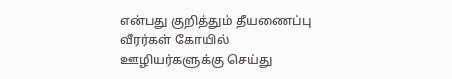என்பது குறித்தும் தீயணைப்பு வீரர்கள் கோயில் ஊழியர்களுக்கு செய்து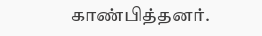காண்பித்தனர்.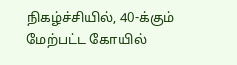நிகழ்ச்சியில், 40-க்கும் மேற்பட்ட கோயில்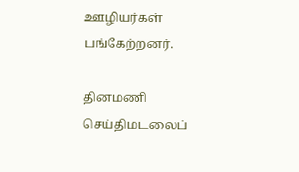ஊழியர்கள் பங்கேற்றனர்.

தினமணி செய்திமடலைப்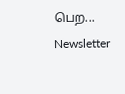பெற... Newsletter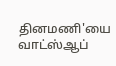தினமணி'யை வாட்ஸ்ஆப்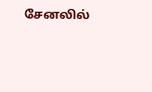சேனலில்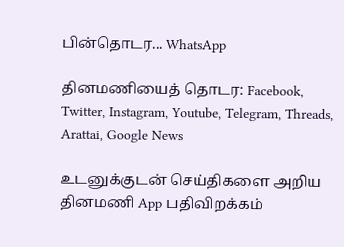பின்தொடர... WhatsApp

தினமணியைத் தொடர: Facebook, Twitter, Instagram, Youtube, Telegram, Threads, Arattai, Google News

உடனுக்குடன் செய்திகளை அறிய தினமணி App பதிவிறக்கம்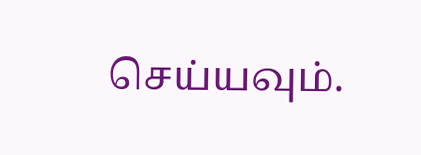செய்யவும்.